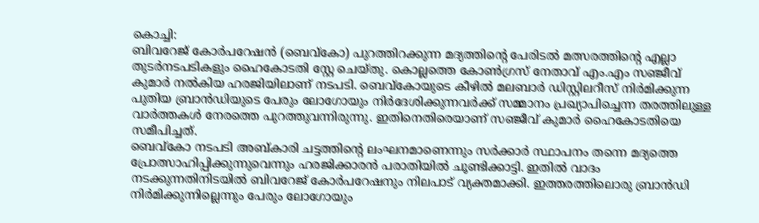കൊച്ചി:
ബിവറേജ് കോർപറേഷൻ (ബെവ്കോ) പുറത്തിറക്കുന്ന മദ്യത്തിന്റെ പേരിടൽ മത്സരത്തിന്റെ എല്ലാ തുടർനടപടികളും ഹൈകോടതി സ്റ്റേ ചെയ്തു. കൊല്ലത്തെ കോൺഗ്രസ് നേതാവ് എം.എം സഞ്ജീവ് കുമാർ നൽകിയ ഹരജിയിലാണ് നടപടി. ബെവ്കോയുടെ കീഴിൽ മലബാർ ഡിസ്റ്റിലറീസ് നിർമിക്കുന്ന പുതിയ ബ്രാൻഡിയുടെ പേരും ലോഗോയും നിർദേശിക്കുന്നവർക്ക് സമ്മാനം പ്രഖ്യാപിച്ചെന്ന തരത്തിലുള്ള വാർത്തകൾ നേരത്തെ പുറത്തുവന്നിരുന്നു. ഇതിനെതിരെയാണ് സഞ്ജീവ് കുമാർ ഹൈകോടതിയെ സമീപിച്ചത്.
ബെവ്കോ നടപടി അബ്കാരി ചട്ടത്തിന്റെ ലംഘനമാണെന്നും സർക്കാർ സ്ഥാപനം തന്നെ മദ്യത്തെ പ്രോത്സാഹിപ്പിക്കുന്നുവെന്നും ഹരജിക്കാരൻ പരാതിയിൽ ചൂണ്ടിക്കാട്ടി. ഇതിൽ വാദം നടക്കുന്നതിനിടയിൽ ബിവറേജ് കോർപറേഷനും നിലപാട് വ്യക്തമാക്കി. ഇത്തരത്തിലൊരു ബ്രാൻഡി നിർമിക്കുന്നില്ലെന്നും പേരും ലോഗോയും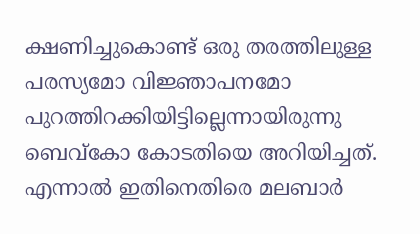ക്ഷണിച്ചുകൊണ്ട് ഒരു തരത്തിലുള്ള പരസ്യമോ വിജ്ഞാപനമോ പുറത്തിറക്കിയിട്ടില്ലെന്നായിരുന്നു ബെവ്കോ കോടതിയെ അറിയിച്ചത്. എന്നാൽ ഇതിനെതിരെ മലബാർ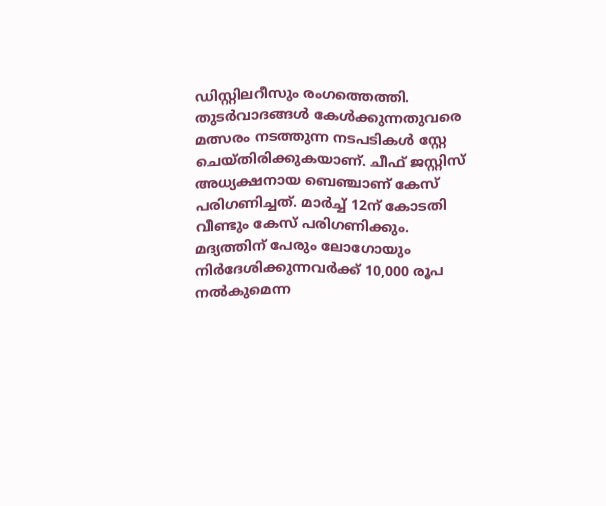ഡിസ്റ്റിലറീസും രംഗത്തെത്തി.
തുടർവാദങ്ങൾ കേൾക്കുന്നതുവരെ മത്സരം നടത്തുന്ന നടപടികൾ സ്റ്റേ ചെയ്തിരിക്കുകയാണ്. ചീഫ് ജസ്റ്റിസ് അധ്യക്ഷനായ ബെഞ്ചാണ് കേസ് പരിഗണിച്ചത്. മാർച്ച് 12ന് കോടതി വീണ്ടും കേസ് പരിഗണിക്കും. മദ്യത്തിന് പേരും ലോഗോയും നിർദേശിക്കുന്നവർക്ക് 10,000 രൂപ നൽകുമെന്ന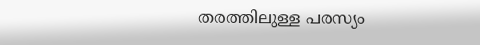തരത്തിലുള്ള പരസ്യം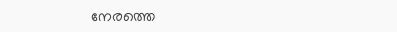നേരത്തെ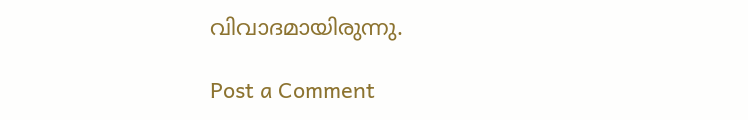വിവാദമായിരുന്നു.

Post a Comment